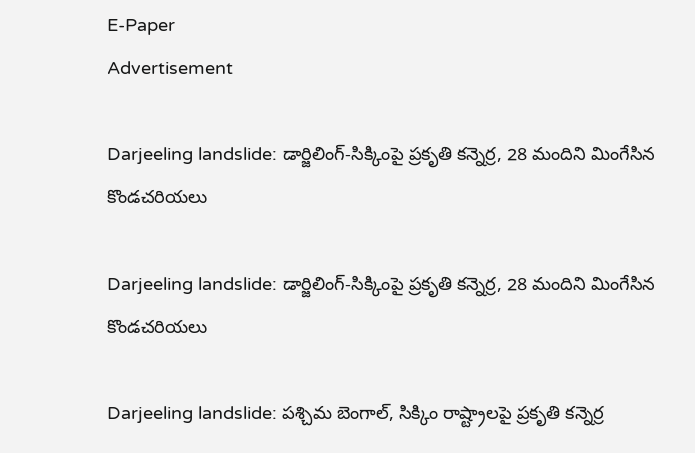E-Paper
Advertisement

Darjeeling landslide: డార్జిలింగ్-సిక్కింపై ప్రకృతి కన్నెర్ర, 28 మందిని మింగేసిన కొండచరియలు

Darjeeling landslide: డార్జిలింగ్-సిక్కింపై ప్రకృతి కన్నెర్ర, 28 మందిని మింగేసిన కొండచరియలు

Darjeeling landslide: పశ్చిమ బెంగాల్‌, సిక్కిం రాష్ట్రాలపై ప్రకృతి కన్నెర్ర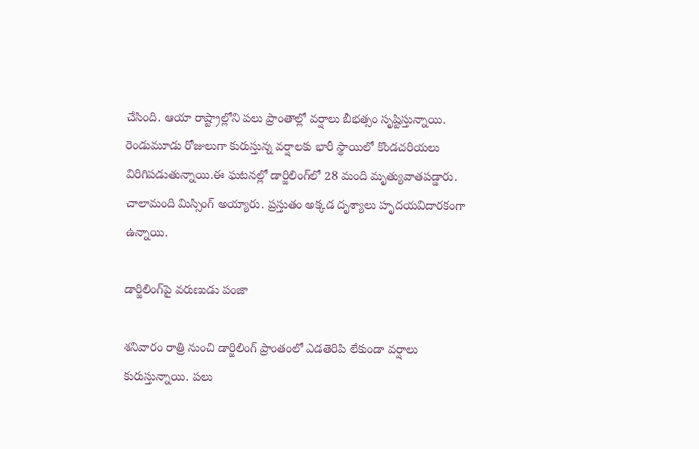చేసింది. ఆయా రాష్ట్రాల్లోని పలు ప్రాంతాల్లో వర్షాలు బీభత్సం సృష్టిస్తున్నాయి. రెండుమూడు రోజులుగా కురుస్తున్న వర్షాలకు భారీ స్థాయిలో కొండచరియలు విరిగిపడుతున్నాయి.ఈ ఘటనల్లో డార్జిలింగ్‌లో 28 మంది మృత్యువాతపడ్డారు. చాలామంది మిస్సింగ్ అయ్యారు. ప్రస్తుతం అక్కడ దృశ్యాలు హృదయవిదారకంగా ఉన్నాయి.

డార్జిలింగ్‌పై వరుణుడు పంజా

శనివారం రాత్రి నుంచి డార్జిలింగ్ ప్రాంతంలో ఎడతెరిపి లేకుండా వర్షాలు కురుస్తున్నాయి. పలు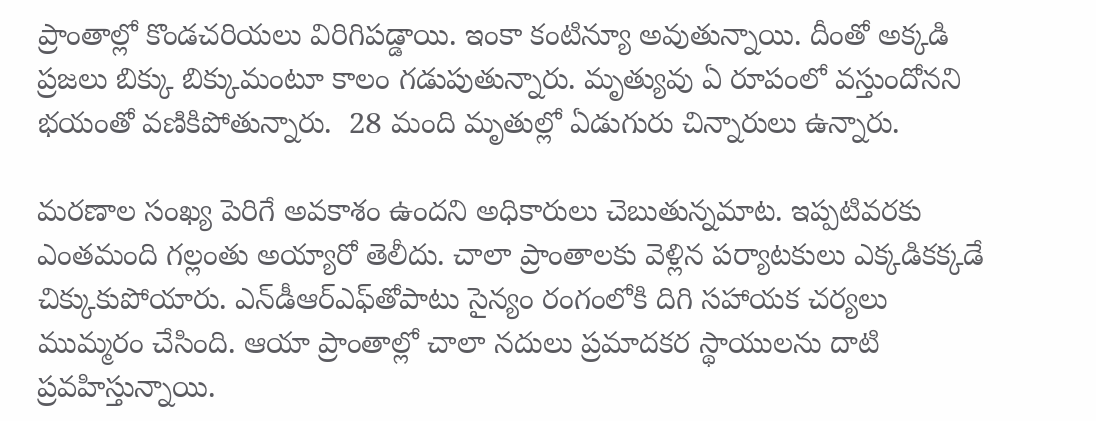ప్రాంతాల్లో కొండచరియలు విరిగిపడ్డాయి. ఇంకా కంటిన్యూ అవుతున్నాయి. దీంతో అక్కడి ప్రజలు బిక్కు బిక్కుమంటూ కాలం గడుపుతున్నారు. మృత్యువు ఏ రూపంలో వస్తుందోనని భయంతో వణికిపోతున్నారు.  28 మంది మృతుల్లో ఏడుగురు చిన్నారులు ఉన్నారు.

మరణాల సంఖ్య పెరిగే అవకాశం ఉందని అధికారులు చెబుతున్నమాట. ఇప్పటివరకు ఎంతమంది గల్లంతు అయ్యారో తెలీదు. చాలా ప్రాంతాలకు వెళ్లిన పర్యాటకులు ఎక్కడికక్కడే చిక్కుకుపోయారు. ఎన్‌డీఆర్‌ఎఫ్‌‌తోపాటు సైన్యం రంగంలోకి దిగి సహాయక చర్యలు ముమ్మరం చేసింది. ఆయా ప్రాంతాల్లో చాలా నదులు ప్రమాదకర స్థాయులను దాటి ప్రవహిస్తున్నాయి.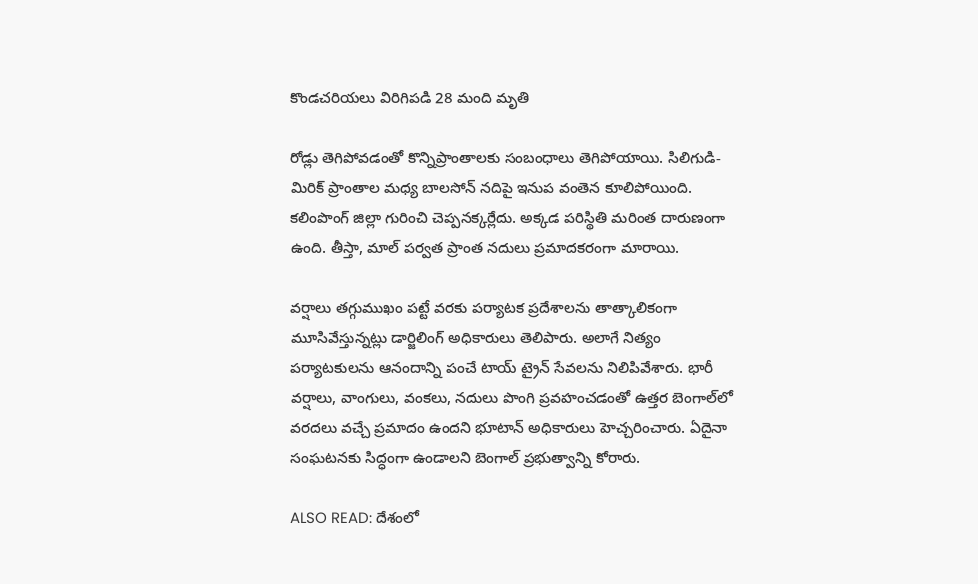కొండచరియలు విరిగిపడి 28 మంది మృతి

రోడ్లు తెగిపోవడంతో కొన్నిప్రాంతాలకు సంబంధాలు తెగిపోయాయి. సిలిగుడి-మిరిక్‌ ప్రాంతాల మధ్య బాలసోన్‌ నదిపై ఇనుప వంతెన కూలిపోయింది. కలింపొంగ్‌ జిల్లా గురించి చెప్పనక్కర్లేదు. అక్కడ పరిస్థితి మరింత దారుణంగా ఉంది. తీస్తా, మాల్‌ పర్వత ప్రాంత నదులు ప్రమాదకరంగా మారాయి.

వర్షాలు తగ్గుముఖం పట్టే వరకు పర్యాటక ప్రదేశాలను తాత్కాలికంగా మూసివేస్తున్నట్లు డార్జిలింగ్ అధికారులు తెలిపారు. అలాగే నిత్యం పర్యాటకులను ఆనందాన్ని పంచే టాయ్‌ ట్రైన్‌ సేవలను నిలిపివేశారు. భారీ వర్షాలు, వాంగులు, వంకలు, నదులు పొంగి ప్రవహంచడంతో ఉత్తర బెంగాల్‌లో వరదలు వచ్చే ప్రమాదం ఉందని భూటాన్ అధికారులు హెచ్చరించారు. ఏదైనా సంఘటనకు సిద్ధంగా ఉండాలని బెంగాల్ ప్రభుత్వాన్ని కోరారు.

ALSO READ: దేశంలో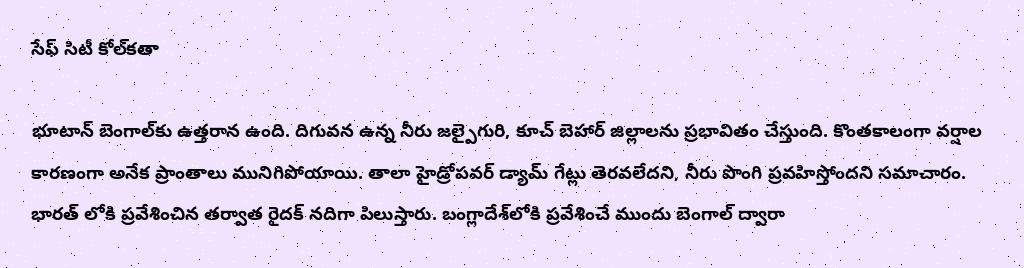సేఫ్ సిటీ కోల్‌కతా

భూటాన్ బెంగాల్‌కు ఉత్తరాన ఉంది. దిగువన ఉన్న నీరు జల్పైగురి, కూచ్ బెహార్ జిల్లాలను ప్రభావితం చేస్తుంది. కొంతకాలంగా వర్షాల కారణంగా అనేక ప్రాంతాలు మునిగిపోయాయి. తాలా హైడ్రోపవర్ డ్యామ్ గేట్లు తెరవలేదని, నీరు పొంగి ప్రవహిస్తోందని సమాచారం. భారత్ లోకి ప్రవేశించిన తర్వాత రైదక్ నదిగా పిలుస్తారు. బంగ్లాదేశ్‌లోకి ప్రవేశించే ముందు బెంగాల్ ద్వారా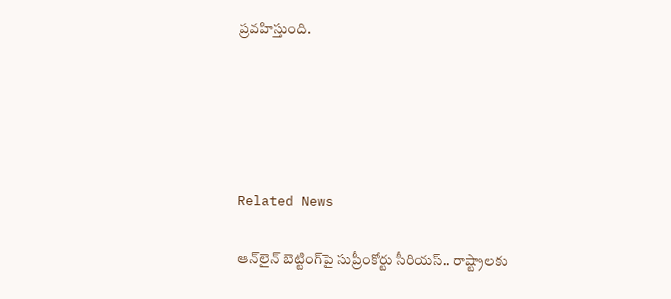ప్రవహిస్తుంది.





Related News

ఆన్‌లైన్ బెట్టింగ్‌పై సుప్రీంకోర్టు సీరియస్.. రాష్ట్రాలకు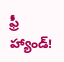ఫ్రీ హ్యాండ్!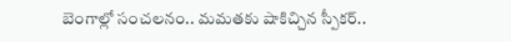బెంగాల్లో సంచలనం.. మమతకు షాకిచ్చిన స్పీకర్..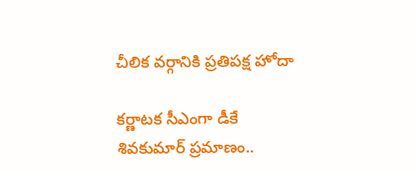చీలిక వర్గానికి ప్రతిపక్ష హోదా

కర్ణాటక సీఎంగా డీకే శివకుమార్‌ ప్రమాణం..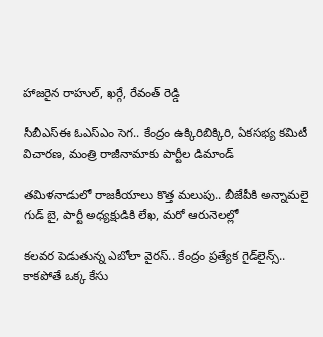హాజరైన రాహుల్, ఖర్గే, రేవంత్ రెడ్డి

సీబీఎస్ఈ ఓఎస్ఎం సెగ.. కేంద్రం ఉక్కిరిబిక్కిరి, ఏకసభ్య కమిటీ విచారణ, మంత్రి రాజీనామాకు పార్టీల డిమాండ్

తమిళనాడులో రాజకీయాలు కొత్త మలుపు.. బీజేపీకి అన్నామలై గుడ్ బై, పార్టీ అధ్యక్షుడికి లేఖ, మరో ఆరునెలల్లో

కలవర పెడుతున్న ఎబోలా వైరస్.. కేంద్రం ప్రత్యేక గైడ్‌లైన్స్.. కాకపోతే ఒక్క కేసు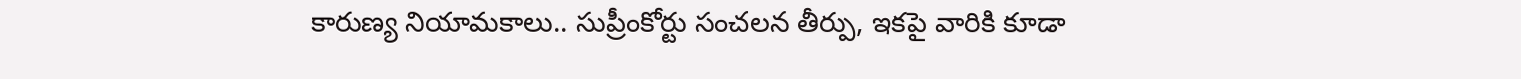కారుణ్య నియామకాలు.. సుప్రీంకోర్టు సంచలన తీర్పు, ఇకపై వారికి కూడా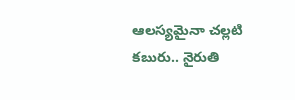ఆలస్యమైనా చల్లటి కబురు.. నైరుతి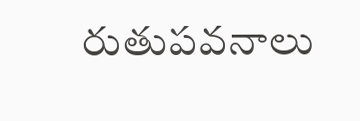రుతుపవనాలు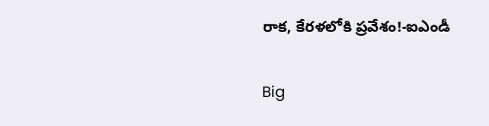రాక, కేరళలోకి ప్రవేశం!-ఐఎండీ

Big